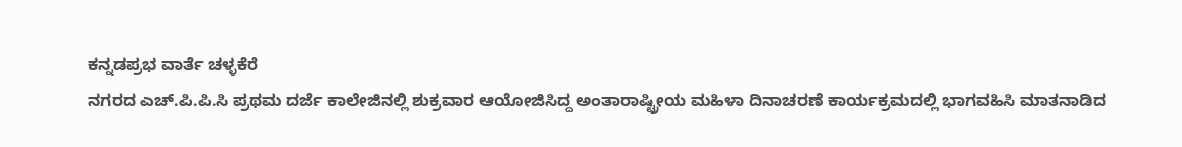ಕನ್ನಡಪ್ರಭ ವಾರ್ತೆ ಚಳ್ಳಕೆರೆ
ನಗರದ ಎಚ್.ಪಿ.ಪಿ.ಸಿ ಪ್ರಥಮ ದರ್ಜೆ ಕಾಲೇಜಿನಲ್ಲಿ ಶುಕ್ರವಾರ ಆಯೋಜಿಸಿದ್ದ ಅಂತಾರಾಷ್ಟ್ರೀಯ ಮಹಿಳಾ ದಿನಾಚರಣೆ ಕಾರ್ಯಕ್ರಮದಲ್ಲಿ ಭಾಗವಹಿಸಿ ಮಾತನಾಡಿದ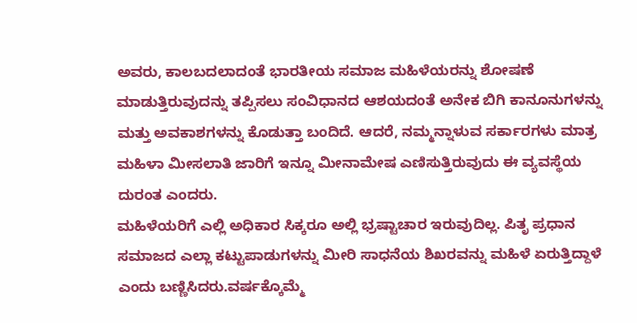ಅವರು, ಕಾಲಬದಲಾದಂತೆ ಭಾರತೀಯ ಸಮಾಜ ಮಹಿಳೆಯರನ್ನು ಶೋಷಣೆ ಮಾಡುತ್ತಿರುವುದನ್ನು ತಪ್ಪಿಸಲು ಸಂವಿಧಾನದ ಆಶಯದಂತೆ ಅನೇಕ ಬಿಗಿ ಕಾನೂನುಗಳನ್ನು ಮತ್ತು ಅವಕಾಶಗಳನ್ನು ಕೊಡುತ್ತಾ ಬಂದಿದೆ. ಆದರೆ, ನಮ್ಮನ್ನಾಳುವ ಸರ್ಕಾರಗಳು ಮಾತ್ರ ಮಹಿಳಾ ಮೀಸಲಾತಿ ಜಾರಿಗೆ ಇನ್ನೂ ಮೀನಾಮೇಷ ಎಣಿಸುತ್ತಿರುವುದು ಈ ವ್ಯವಸ್ಥೆಯ ದುರಂತ ಎಂದರು.
ಮಹಿಳೆಯರಿಗೆ ಎಲ್ಲಿ ಅಧಿಕಾರ ಸಿಕ್ಕರೂ ಅಲ್ಲಿ ಭ್ರಷ್ಟಾಚಾರ ಇರುವುದಿಲ್ಲ. ಪಿತೃ ಪ್ರಧಾನ ಸಮಾಜದ ಎಲ್ಲಾ ಕಟ್ಟುಪಾಡುಗಳನ್ನು ಮೀರಿ ಸಾಧನೆಯ ಶಿಖರವನ್ನು ಮಹಿಳೆ ಏರುತ್ತಿದ್ದಾಳೆ ಎಂದು ಬಣ್ಣಿಸಿದರು.ವರ್ಷಕ್ಕೊಮ್ಮೆ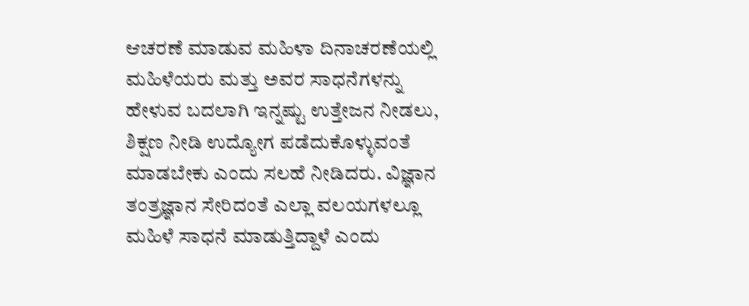ಆಚರಣೆ ಮಾಡುವ ಮಹಿಳಾ ದಿನಾಚರಣೆಯಲ್ಲಿ ಮಹಿಳೆಯರು ಮತ್ತು ಅವರ ಸಾಧನೆಗಳನ್ನು ಹೇಳುವ ಬದಲಾಗಿ ಇನ್ನಷ್ಟು ಉತ್ತೇಜನ ನೀಡಲು, ಶಿಕ್ಷಣ ನೀಡಿ ಉದ್ಯೋಗ ಪಡೆದುಕೊಳ್ಳುವಂತೆ ಮಾಡಬೇಕು ಎಂದು ಸಲಹೆ ನೀಡಿದರು. ವಿಜ್ಞಾನ ತಂತ್ರಜ್ಞಾನ ಸೇರಿದಂತೆ ಎಲ್ಲಾ ವಲಯಗಳಲ್ಲೂ ಮಹಿಳೆ ಸಾಧನೆ ಮಾಡುತ್ತಿದ್ದಾಳೆ ಎಂದು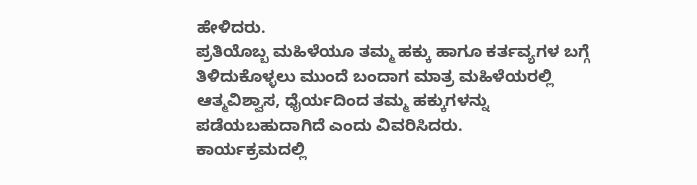ಹೇಳಿದರು.
ಪ್ರತಿಯೊಬ್ಬ ಮಹಿಳೆಯೂ ತಮ್ಮ ಹಕ್ಕು ಹಾಗೂ ಕರ್ತವ್ಯಗಳ ಬಗ್ಗೆ ತಿಳಿದುಕೊಳ್ಳಲು ಮುಂದೆ ಬಂದಾಗ ಮಾತ್ರ ಮಹಿಳೆಯರಲ್ಲಿ ಆತ್ಮವಿಶ್ವಾಸ, ಧೈರ್ಯದಿಂದ ತಮ್ಮ ಹಕ್ಕುಗಳನ್ನು ಪಡೆಯಬಹುದಾಗಿದೆ ಎಂದು ವಿವರಿಸಿದರು.
ಕಾರ್ಯಕ್ರಮದಲ್ಲಿ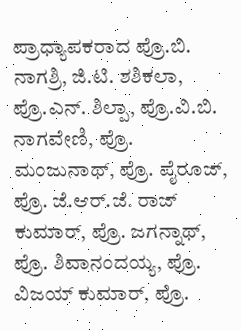ಪ್ರಾಧ್ಯಾಪಕರಾದ ಪ್ರೊ.ಬಿ. ನಾಗಶ್ರಿ, ಜಿ.ಟಿ. ಶಶಿಕಲಾ, ಪ್ರೊ.ಎನ್. ಶಿಲ್ಪಾ, ಪ್ರೊ.ವಿ.ಬಿ. ನಾಗವೇಣಿ, ಪ್ರೊ. ಮಂಜುನಾಥ್, ಪ್ರೊ. ಪೈರೂಜ್, ಪ್ರೊ. ಜೆ.ಆರ್.ಜೆ. ರಾಜ್ ಕುಮಾರ್, ಪ್ರೊ. ಜಗನ್ನಾಥ್, ಪ್ರೊ. ಶಿವಾನಂದಯ್ಯ, ಪ್ರೊ. ವಿಜಯ್ ಕುಮಾರ್, ಪ್ರೊ.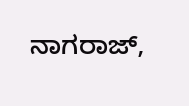ನಾಗರಾಜ್,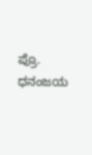ಪ್ರೊ. ಧನಂಜಯ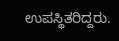ಉಪಸ್ಥಿತರಿದ್ದರು.